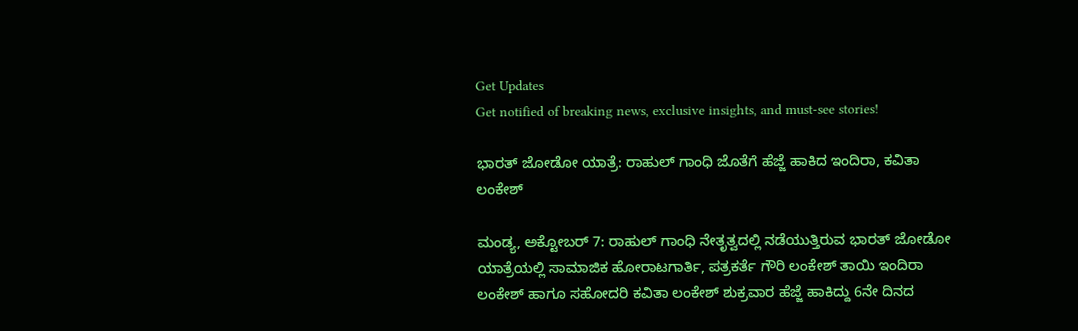Get Updates
Get notified of breaking news, exclusive insights, and must-see stories!

ಭಾರತ್‌ ಜೋಡೋ ಯಾತ್ರೆ: ರಾಹುಲ್‌ ಗಾಂಧಿ ಜೊತೆಗೆ ಹೆಜ್ಜೆ ಹಾಕಿದ ಇಂದಿರಾ, ಕವಿತಾ ಲಂಕೇಶ್

ಮಂಡ್ಯ, ಅಕ್ಟೋಬರ್‌ 7: ರಾಹುಲ್‌ ಗಾಂಧಿ ನೇತೃತ್ವದಲ್ಲಿ ನಡೆಯುತ್ತಿರುವ ಭಾರತ್‌ ಜೋಡೋ ಯಾತ್ರೆಯಲ್ಲಿ ಸಾಮಾಜಿಕ ಹೋರಾಟಗಾರ್ತಿ, ಪತ್ರಕರ್ತೆ ಗೌರಿ ಲಂಕೇಶ್ ತಾಯಿ ಇಂದಿರಾ ಲಂಕೇಶ್ ಹಾಗೂ ಸಹೋದರಿ ಕವಿತಾ ಲಂಕೇಶ್ ಶುಕ್ರವಾರ ಹೆಜ್ಜೆ ಹಾಕಿದ್ದು 6ನೇ ದಿನದ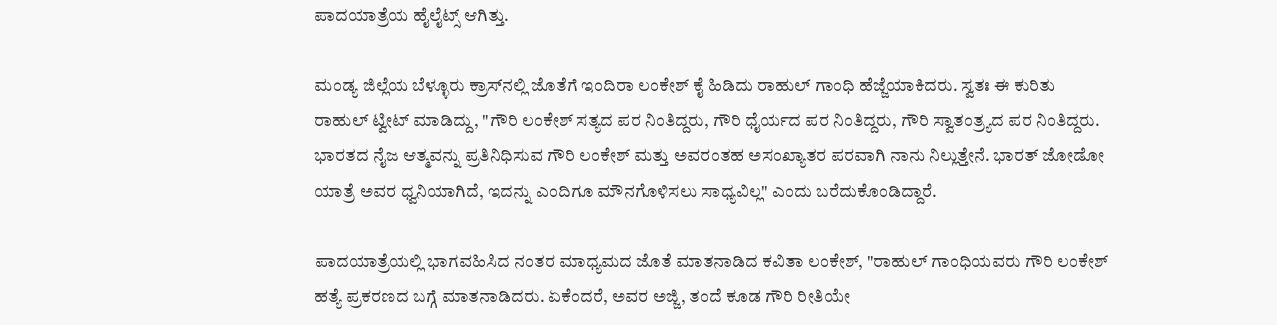ಪಾದಯಾತ್ರೆಯ ಹೈಲೈಟ್ಸ್ ಆಗಿತ್ತು.

ಮಂಡ್ಯ ಜಿಲ್ಲೆಯ ಬೆಳ್ಳೂರು ಕ್ರಾಸ್‌ನಲ್ಲಿ ಜೊತೆಗೆ ಇಂದಿರಾ ಲಂಕೇಶ್ ಕೈ ಹಿಡಿದು ರಾಹುಲ್ ಗಾಂಧಿ ಹೆಜ್ಜೆಯಾಕಿದರು. ಸ್ವತಃ ಈ ಕುರಿತು ರಾಹುಲ್‌ ಟ್ವೀಟ್ ಮಾಡಿದ್ದು, "ಗೌರಿ ಲಂಕೇಶ್ ಸತ್ಯದ ಪರ ನಿಂತಿದ್ದರು, ಗೌರಿ ಧೈರ್ಯದ ಪರ ನಿಂತಿದ್ದರು, ಗೌರಿ ಸ್ವಾತಂತ್ರ್ಯದ ಪರ ನಿಂತಿದ್ದರು. ಭಾರತದ ನೈಜ ಆತ್ಮವನ್ನು ಪ್ರತಿನಿಧಿಸುವ ಗೌರಿ ಲಂಕೇಶ್‌ ಮತ್ತು ಅವರಂತಹ ಅಸಂಖ್ಯಾತರ ಪರವಾಗಿ ನಾನು ನಿಲ್ಲುತ್ತೇನೆ. ಭಾರತ್ ಜೋಡೋ ಯಾತ್ರೆ ಅವರ ಧ್ವನಿಯಾಗಿದೆ, ಇದನ್ನು ಎಂದಿಗೂ ಮೌನಗೊಳಿಸಲು ಸಾಧ್ಯವಿಲ್ಲ" ಎಂದು ಬರೆದುಕೊಂಡಿದ್ದಾರೆ.

ಪಾದಯಾತ್ರೆಯಲ್ಲಿ ಭಾಗವಹಿಸಿದ ನಂತರ ಮಾಧ್ಯಮದ ಜೊತೆ ಮಾತನಾಡಿದ ಕವಿತಾ ಲಂಕೇಶ್, "ರಾಹುಲ್‌ ಗಾಂಧಿಯವರು ಗೌರಿ ಲಂಕೇಶ್‌ ಹತ್ಯೆ ಪ್ರಕರಣದ ಬಗ್ಗೆ ಮಾತನಾಡಿದರು. ಏಕೆಂದರೆ, ಅವರ ಅಜ್ಜಿ, ತಂದೆ ಕೂಡ ಗೌರಿ ರೀತಿಯೇ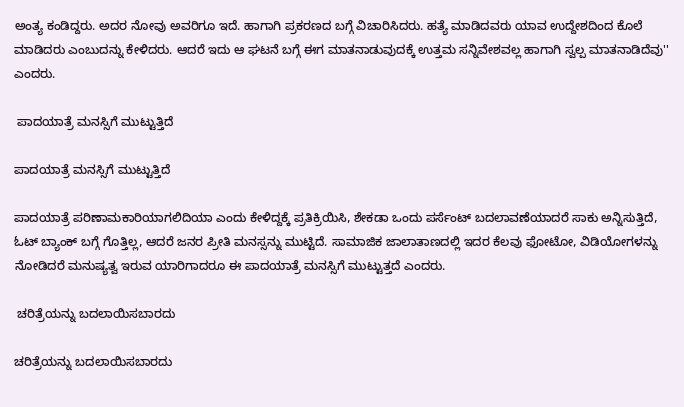ಅಂತ್ಯ ಕಂಡಿದ್ದರು. ಅದರ ನೋವು ಅವರಿಗೂ ಇದೆ. ಹಾಗಾಗಿ ಪ್ರಕರಣದ ಬಗ್ಗೆ ವಿಚಾರಿಸಿದರು. ಹತ್ಯೆ ಮಾಡಿದವರು ಯಾವ ಉದ್ದೇಶದಿಂದ ಕೊಲೆ ಮಾಡಿದರು ಎಂಬುದನ್ನು ಕೇಳಿದರು. ಆದರೆ ಇದು ಆ ಘಟನೆ ಬಗ್ಗೆ ಈಗ ಮಾತನಾಡುವುದಕ್ಕೆ ಉತ್ತಮ ಸನ್ನಿವೇಶವಲ್ಲ ಹಾಗಾಗಿ ಸ್ವಲ್ಪ ಮಾತನಾಡಿದೆವು'' ಎಂದರು.

 ಪಾದಯಾತ್ರೆ ಮನಸ್ಸಿಗೆ ಮುಟ್ಟುತ್ತಿದೆ

ಪಾದಯಾತ್ರೆ ಮನಸ್ಸಿಗೆ ಮುಟ್ಟುತ್ತಿದೆ

ಪಾದಯಾತ್ರೆ ಪರಿಣಾಮಕಾರಿಯಾಗಲಿದಿಯಾ ಎಂದು ಕೇಳಿದ್ದಕ್ಕೆ ಪ್ರತಿಕ್ರಿಯಿಸಿ, ಶೇಕಡಾ ಒಂದು ಪರ್ಸೆಂಟ್ ಬದಲಾವಣೆಯಾದರೆ ಸಾಕು ಅನ್ನಿಸುತ್ತಿದೆ, ಓಟ್‌ ಬ್ಯಾಂಕ್ ಬಗ್ಗೆ ಗೊತ್ತಿಲ್ಲ, ಆದರೆ ಜನರ ಪ್ರೀತಿ ಮನಸ್ಸನ್ನು ಮುಟ್ಟಿದೆ. ಸಾಮಾಜಿಕ ಜಾಲಾತಾಣದಲ್ಲಿ ಇದರ ಕೆಲವು ಫೋಟೋ, ವಿಡಿಯೋಗಳನ್ನು ನೋಡಿದರೆ ಮನುಷ್ಯತ್ವ ಇರುವ ಯಾರಿಗಾದರೂ ಈ ಪಾದಯಾತ್ರೆ ಮನಸ್ಸಿಗೆ ಮುಟ್ಟುತ್ತದೆ ಎಂದರು.

 ಚರಿತ್ರೆಯನ್ನು ಬದಲಾಯಿಸಬಾರದು

ಚರಿತ್ರೆಯನ್ನು ಬದಲಾಯಿಸಬಾರದು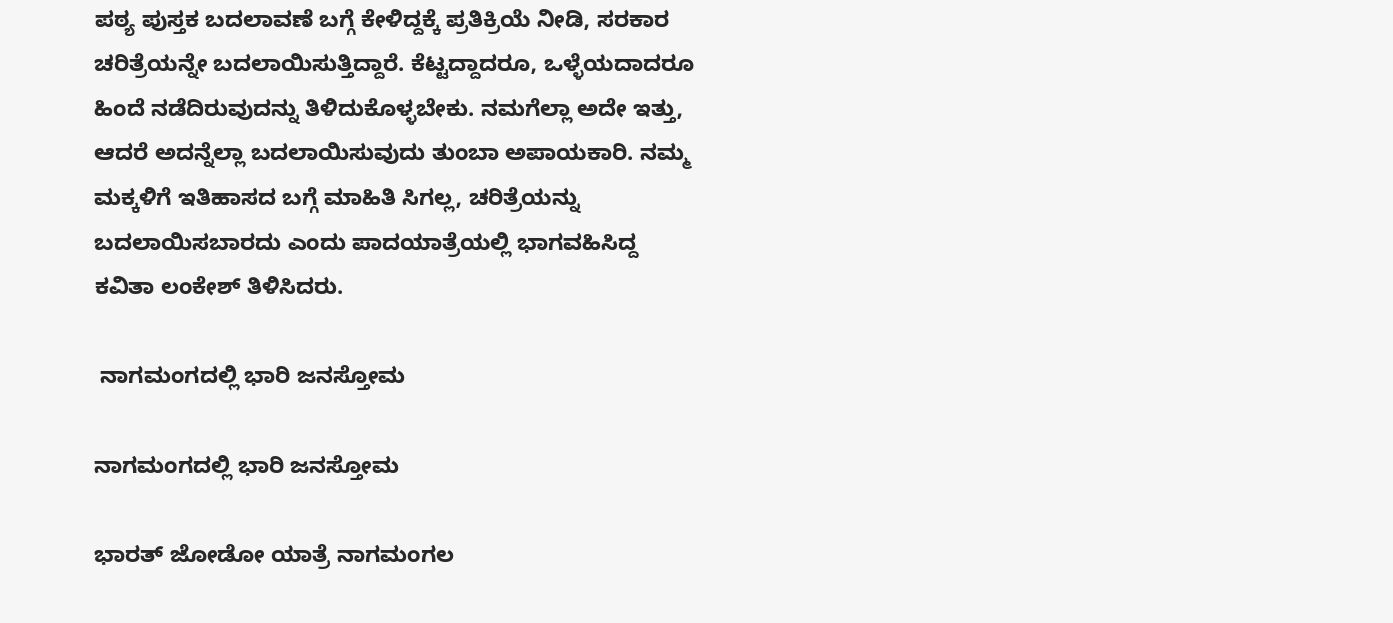ಪಠ್ಯ ಪುಸ್ತಕ ಬದಲಾವಣೆ ಬಗ್ಗೆ ಕೇಳಿದ್ದಕ್ಕೆ ಪ್ರತಿಕ್ರಿಯೆ ನೀಡಿ, ಸರಕಾರ ಚರಿತ್ರೆಯನ್ನೇ ಬದಲಾಯಿಸುತ್ತಿದ್ದಾರೆ. ಕೆಟ್ಟದ್ದಾದರೂ, ಒಳ್ಳೆಯದಾದರೂ ಹಿಂದೆ ನಡೆದಿರುವುದನ್ನು ತಿಳಿದುಕೊಳ್ಳಬೇಕು. ನಮಗೆಲ್ಲಾ ಅದೇ ಇತ್ತು, ಆದರೆ ಅದನ್ನೆಲ್ಲಾ ಬದಲಾಯಿಸುವುದು ತುಂಬಾ ಅಪಾಯಕಾರಿ. ನಮ್ಮ ಮಕ್ಕಳಿಗೆ ಇತಿಹಾಸದ ಬಗ್ಗೆ ಮಾಹಿತಿ ಸಿಗಲ್ಲ, ಚರಿತ್ರೆಯನ್ನು ಬದಲಾಯಿಸಬಾರದು ಎಂದು ಪಾದಯಾತ್ರೆಯಲ್ಲಿ ಭಾಗವಹಿಸಿದ್ದ ಕವಿತಾ ಲಂಕೇಶ್ ತಿಳಿಸಿದರು.

 ನಾಗಮಂಗದಲ್ಲಿ ಭಾರಿ ಜನಸ್ತೋಮ

ನಾಗಮಂಗದಲ್ಲಿ ಭಾರಿ ಜನಸ್ತೋಮ

ಭಾರತ್‌ ಜೋಡೋ ಯಾತ್ರೆ ನಾಗಮಂಗಲ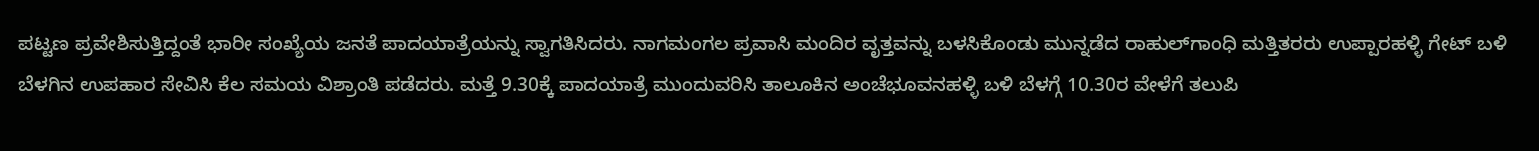ಪಟ್ಟಣ ಪ್ರವೇಶಿಸುತ್ತಿದ್ದಂತೆ ಭಾರೀ ಸಂಖ್ಯೆಯ ಜನತೆ ಪಾದಯಾತ್ರೆಯನ್ನು ಸ್ವಾಗತಿಸಿದರು. ನಾಗಮಂಗಲ ಪ್ರವಾಸಿ ಮಂದಿರ ವೃತ್ತವನ್ನು ಬಳಸಿಕೊಂಡು ಮುನ್ನಡೆದ ರಾಹುಲ್‌ಗಾಂಧಿ ಮತ್ತಿತರರು ಉಪ್ಪಾರಹಳ್ಳಿ ಗೇಟ್ ಬಳಿ ಬೆಳಗಿನ ಉಪಹಾರ ಸೇವಿಸಿ ಕೆಲ ಸಮಯ ವಿಶ್ರಾಂತಿ ಪಡೆದರು. ಮತ್ತೆ 9.30ಕ್ಕೆ ಪಾದಯಾತ್ರೆ ಮುಂದುವರಿಸಿ ತಾಲೂಕಿನ ಅಂಚೆಭೂವನಹಳ್ಳಿ ಬಳಿ ಬೆಳಗ್ಗೆ 10.30ರ ವೇಳೆಗೆ ತಲುಪಿ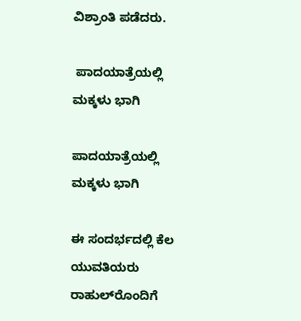ವಿಶ್ರಾಂತಿ ಪಡೆದರು.

 ಪಾದಯಾತ್ರೆಯಲ್ಲಿ ಮಕ್ಕಳು ಭಾಗಿ

ಪಾದಯಾತ್ರೆಯಲ್ಲಿ ಮಕ್ಕಳು ಭಾಗಿ

ಈ ಸಂದರ್ಭದಲ್ಲಿ ಕೆಲ ಯುವತಿಯರು ರಾಹುಲ್‌ರೊಂದಿಗೆ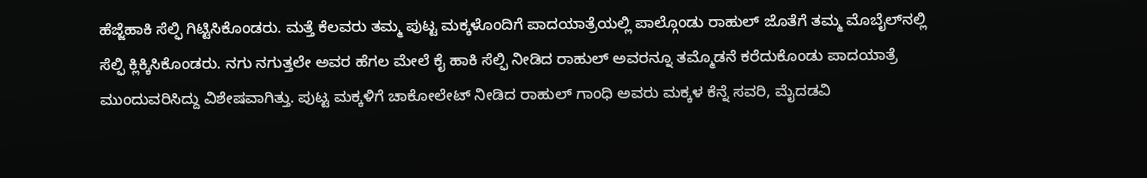ಹೆಜ್ಜೆಹಾಕಿ ಸೆಲ್ಫಿ ಗಿಟ್ಟಿಸಿಕೊಂಡರು. ಮತ್ತೆ ಕೆಲವರು ತಮ್ಮ ಪುಟ್ಟ ಮಕ್ಕಳೊಂದಿಗೆ ಪಾದಯಾತ್ರೆಯಲ್ಲಿ ಪಾಲ್ಗೊಂಡು ರಾಹುಲ್ ಜೊತೆಗೆ ತಮ್ಮ ಮೊಬೈಲ್‌ನಲ್ಲಿ ಸೆಲ್ಫಿ ಕ್ಲಿಕ್ಕಿಸಿಕೊಂಡರು. ನಗು ನಗುತ್ತಲೇ ಅವರ ಹೆಗಲ ಮೇಲೆ ಕೈ ಹಾಕಿ ಸೆಲ್ಫಿ ನೀಡಿದ ರಾಹುಲ್ ಅವರನ್ನೂ ತಮ್ಮೊಡನೆ ಕರೆದುಕೊಂಡು ಪಾದಯಾತ್ರೆ ಮುಂದುವರಿಸಿದ್ದು ವಿಶೇಷವಾಗಿತ್ತು. ಪುಟ್ಟ ಮಕ್ಕಳಿಗೆ ಚಾಕೋಲೇಟ್ ನೀಡಿದ ರಾಹುಲ್ ಗಾಂಧಿ ಅವರು ಮಕ್ಕಳ ಕೆನ್ನೆ ಸವರಿ, ಮೈದಡವಿ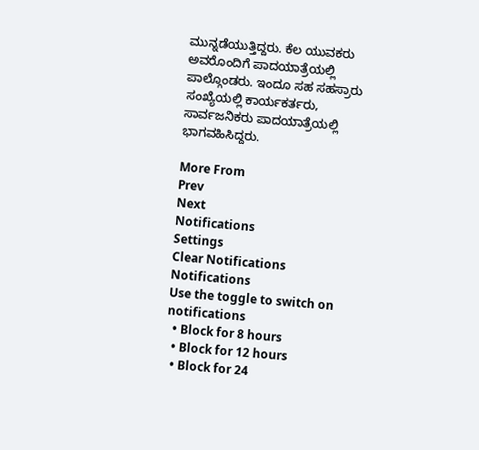ಮುನ್ನಡೆಯುತ್ತಿದ್ದರು. ಕೆಲ ಯುವಕರು ಅವರೊಂದಿಗೆ ಪಾದಯಾತ್ರೆಯಲ್ಲಿ ಪಾಲ್ಗೊಂಡರು. ಇಂದೂ ಸಹ ಸಹಸ್ರಾರು ಸಂಖ್ಯೆಯಲ್ಲಿ ಕಾರ್ಯಕರ್ತರು, ಸಾರ್ವಜನಿಕರು ಪಾದಯಾತ್ರೆಯಲ್ಲಿ ಭಾಗವಹಿಸಿದ್ದರು.

More From
Prev
Next
Notifications
Settings
Clear Notifications
Notifications
Use the toggle to switch on notifications
  • Block for 8 hours
  • Block for 12 hours
  • Block for 24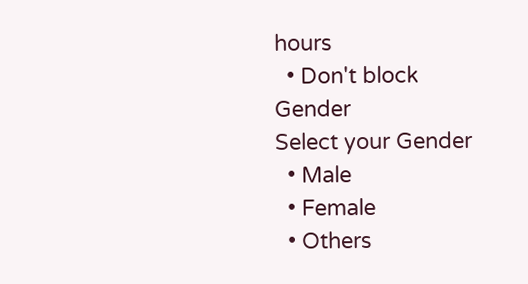hours
  • Don't block
Gender
Select your Gender
  • Male
  • Female
  • Others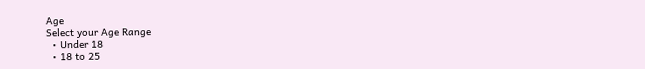Age
Select your Age Range
  • Under 18
  • 18 to 25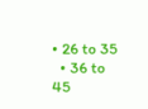• 26 to 35
  • 36 to 45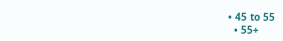• 45 to 55
  • 55+